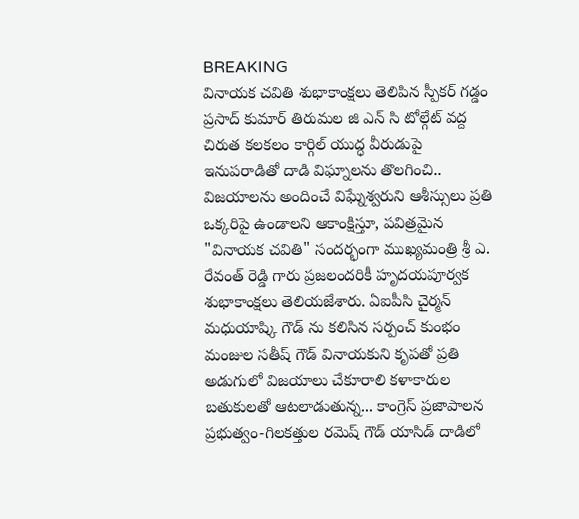BREAKING
వినాయక చవితి శుభాకాంక్షలు తెలిపిన స్పీకర్ గడ్డం ప్రసాద్ కుమార్ తిరుమల జి ఎన్ సి టోల్గేట్ వద్ద చిరుత కలకలం కార్గిల్ యుద్ధ వీరుడుపై ఇనుపరాడితో దాడి విఘ్నాలను తొలగించి.. విజయాలను అందించే విఘ్నేశ్వరుని ఆశీస్సులు ప్రతి ఒక్కరిపై ఉండాలని ఆకాంక్షిస్తూ, పవిత్రమైన "వినాయక చవితి" సందర్భంగా ముఖ్యమంత్రి శ్రీ ఎ. రేవంత్ రెడ్డి గారు ప్రజలందరికీ హృదయపూర్వక శుభాకాంక్షలు తెలియజేశారు. ఏఐపీసి చైర్మన్ మధుయాష్కి గౌడ్ ను కలిసిన సర్పంచ్ కుంభం మంజుల సతీష్ గౌడ్ వినాయకుని కృపతో ప్రతి అడుగులో విజయాలు చేకూరాలి కళాకారుల బతుకులతో ఆటలాడుతున్న... కాంగ్రెస్ ప్రజాపాలన ప్రభుత్వం-గిలకత్తుల రమెష్ గౌడ్ యాసిడ్ దాడిలో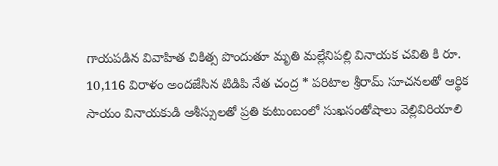గాయపడిన వివాహిత చికిత్స పొందుతూ మృతి మల్లేనిపల్లి వినాయక చవితి కి రూ. 10,116 విరాళం అందజేసిన టిడిపి నేత చంద్ర * పరిటాల శ్రీరామ్ సూచనలతో ఆర్థిక సాయం వినాయకుడి ఆశీస్సులతో ప్రతి కుటుంబంలో సుఖసంతోషాలు వెల్లివిరియాలి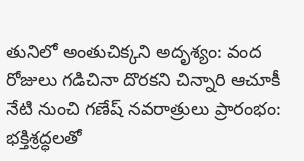తునిలో అంతుచిక్కని అదృశ్యం: వంద రోజులు గడిచినా దొరకని చిన్నారి ఆచూకీ నేటి నుంచి గణేష్ నవరాత్రులు ప్రారంభం: భక్తిశ్రద్ధలతో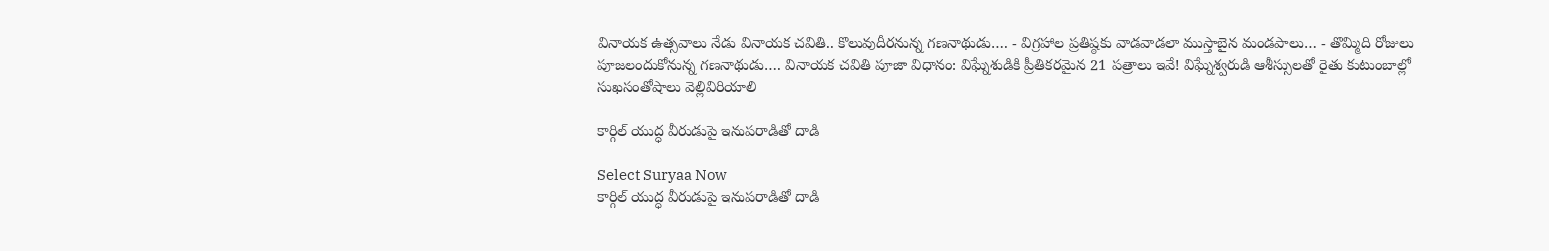వినాయక ఉత్సవాలు నేడు వినాయక చవితి.. కొలువుదీరనున్న గణనాథుడు…. - విగ్రహాల ప్రతిష్ఠకు వాడవాడలా ముస్తాబైన మండపాలు… - తొమ్మిది రోజులు పూజలందుకోనున్న గణనాథుడు…. వినాయక చవితి పూజా విధానం: విఘ్నేశుడికి ప్రీతికరమైన 21 పత్రాలు ఇవే! విఘ్నేశ్వరుడి ఆశీస్సులతో రైతు కుటుంబాల్లో సుఖసంతోషాలు వెల్లివిరియాలి

కార్గిల్ యుద్ధ వీరుడుపై ఇనుపరాడితో దాడి

Select Suryaa Now
కార్గిల్ యుద్ధ వీరుడుపై ఇనుపరాడితో దాడి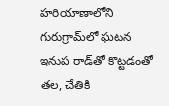హరియాణాలోని గురుగ్రామ్‌లో ఘటన
ఇనుప రాడ్‌తో కొట్టడంతో తల, చేతికి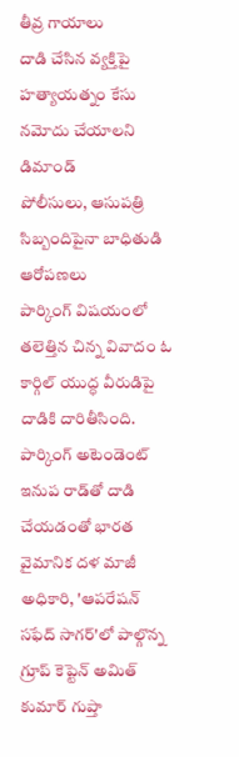తీవ్ర గాయాలు
దాడి చేసిన వ్యక్తిపై హత్యాయత్నం కేసు నమోదు చేయాలని డిమాండ్
పోలీసులు, ఆసుపత్రి సిబ్బందిపైనా బాధితుడి ఆరోపణలు
పార్కింగ్ విషయంలో తలెత్తిన చిన్న వివాదం ఓ కార్గిల్ యుద్ధ వీరుడిపై దాడికి దారితీసింది. పార్కింగ్ అటెండెంట్ ఇనుప రాడ్‌తో దాడి చేయడంతో భారత వైమానిక దళ మాజీ అధికారి, 'ఆపరేషన్ సఫేద్ సాగర్'లో పాల్గొన్న గ్రూప్ కెప్టెన్ అమిత్ కుమార్ గుప్తా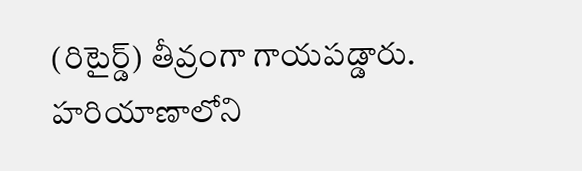(రిటైర్డ్) తీవ్రంగా గాయపడ్డారు. హరియాణాలోని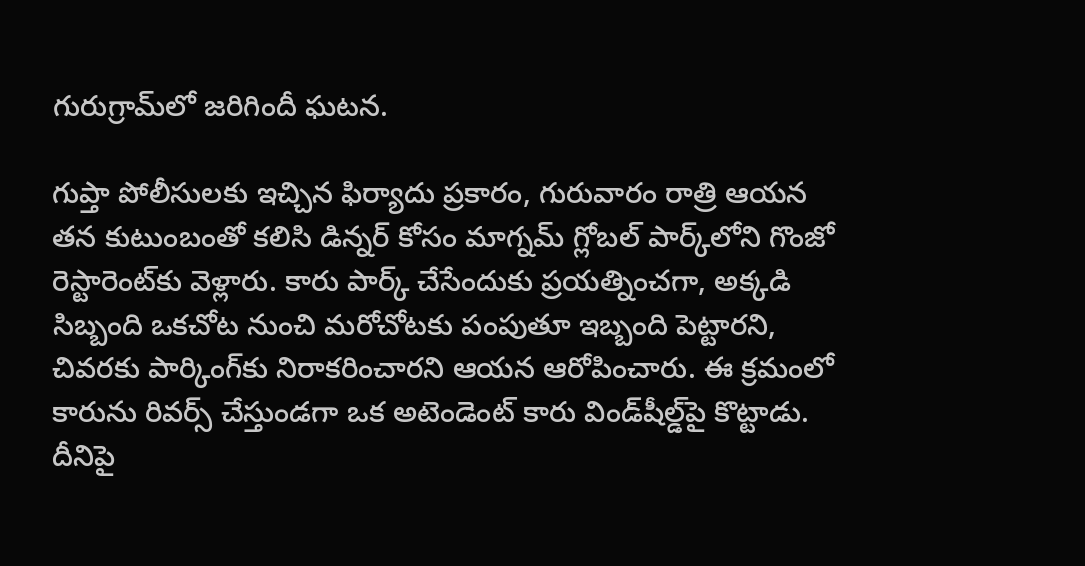గురుగ్రామ్‌లో జరిగిందీ ఘటన.

గుప్తా పోలీసులకు ఇచ్చిన ఫిర్యాదు ప్రకారం, గురువారం రాత్రి ఆయన తన కుటుంబంతో కలిసి డిన్నర్ కోసం మాగ్నమ్ గ్లోబల్ పార్క్‌లోని గొంజో రెస్టారెంట్‌కు వెళ్లారు. కారు పార్క్ చేసేందుకు ప్రయత్నించగా, అక్కడి సిబ్బంది ఒకచోట నుంచి మరోచోటకు పంపుతూ ఇబ్బంది పెట్టారని, చివరకు పార్కింగ్‌కు నిరాకరించారని ఆయన ఆరోపించారు. ఈ క్రమంలో కారును రివర్స్ చేస్తుండగా ఒక అటెండెంట్ కారు విండ్‌షీల్డ్‌పై కొట్టాడు. దీనిపై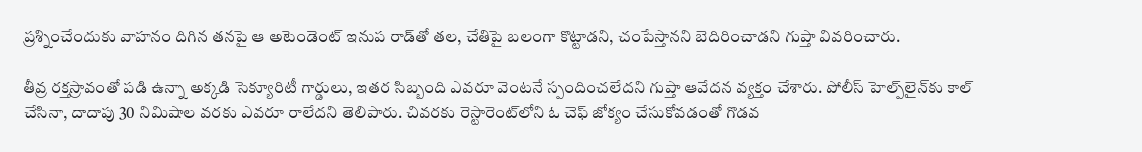ప్రశ్నించేందుకు వాహనం దిగిన తనపై ఆ అటెండెంట్ ఇనుప రాడ్‌తో తల, చేతిపై బలంగా కొట్టాడని, చంపేస్తానని బెదిరించాడని గుప్తా వివరించారు.

తీవ్ర రక్తస్రావంతో పడి ఉన్నా అక్కడి సెక్యూరిటీ గార్డులు, ఇతర సిబ్బంది ఎవరూ వెంటనే స్పందించలేదని గుప్తా ఆవేదన వ్యక్తం చేశారు. పోలీస్ హెల్ప్‌లైన్‌కు కాల్ చేసినా, దాదాపు 30 నిమిషాల వరకు ఎవరూ రాలేదని తెలిపారు. చివరకు రెస్టారెంట్‌లోని ఓ చెఫ్ జోక్యం చేసుకోవడంతో గొడవ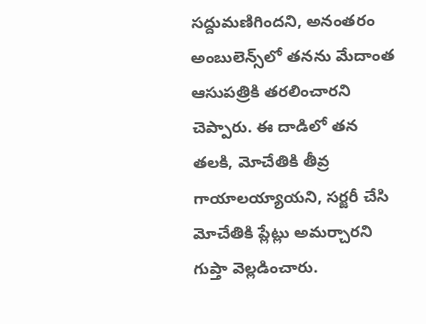సద్దుమణిగిందని, అనంతరం అంబులెన్స్‌లో తనను మేదాంత ఆసుపత్రికి తరలించారని చెప్పారు. ఈ దాడిలో తన తలకి, మోచేతికి తీవ్ర గాయాలయ్యాయని, సర్జరీ చేసి మోచేతికి ప్లేట్లు అమర్చారని గుప్తా వెల్లడించారు.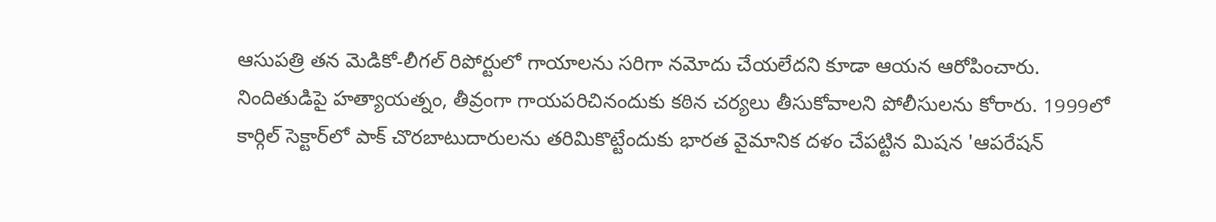ఆసుపత్రి తన మెడికో-లీగల్ రిపోర్టులో గాయాలను సరిగా నమోదు చేయలేదని కూడా ఆయన ఆరోపించారు. నిందితుడిపై హత్యాయత్నం, తీవ్రంగా గాయపరిచినందుకు కఠిన చర్యలు తీసుకోవాలని పోలీసులను కోరారు. 1999లో కార్గిల్ సెక్టార్‌లో పాక్ చొరబాటుదారులను తరిమికొట్టేందుకు భారత వైమానిక దళం చేపట్టిన మిషన 'ఆపరేషన్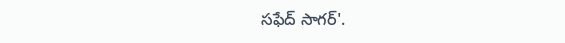సఫేద్ సాగర్'.